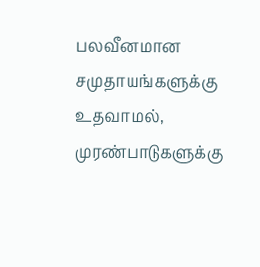பலவீனமான சமுதாயங்களுக்கு உதவாமல், முரண்பாடுகளுக்கு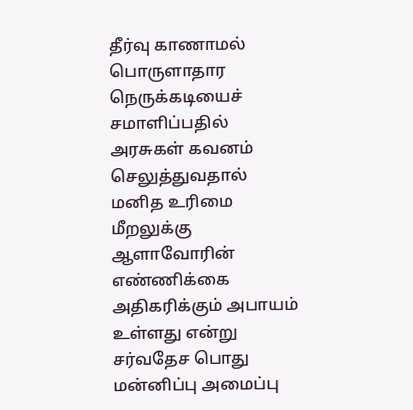தீர்வு காணாமல் பொருளாதார நெருக்கடியைச் சமாளிப்பதில் அரசுகள் கவனம் செலுத்துவதால் மனித உரிமை மீறலுக்கு ஆளாவோரின் எண்ணிக்கை அதிகரிக்கும் அபாயம் உள்ளது என்று சர்வதேச பொது மன்னிப்பு அமைப்பு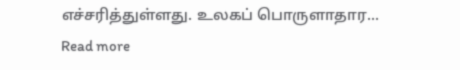எச்சரித்துள்ளது. உலகப் பொருளாதார...
Read more